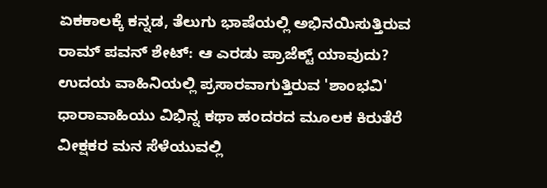ಏಕಕಾಲಕ್ಕೆ ಕನ್ನಡ, ತೆಲುಗು ಭಾಷೆಯಲ್ಲಿ ಅಭಿನಯಿಸುತ್ತಿರುವ ರಾಮ್ ಪವನ್ ಶೇಟ್: ಆ ಎರಡು ಪ್ರಾಜೆಕ್ಟ್ ಯಾವುದು?
ಉದಯ ವಾಹಿನಿಯಲ್ಲಿ ಪ್ರಸಾರವಾಗುತ್ತಿರುವ 'ಶಾಂಭವಿ' ಧಾರಾವಾಹಿಯು ವಿಭಿನ್ನ ಕಥಾ ಹಂದರದ ಮೂಲಕ ಕಿರುತೆರೆ ವೀಕ್ಷಕರ ಮನ ಸೆಳೆಯುವಲ್ಲಿ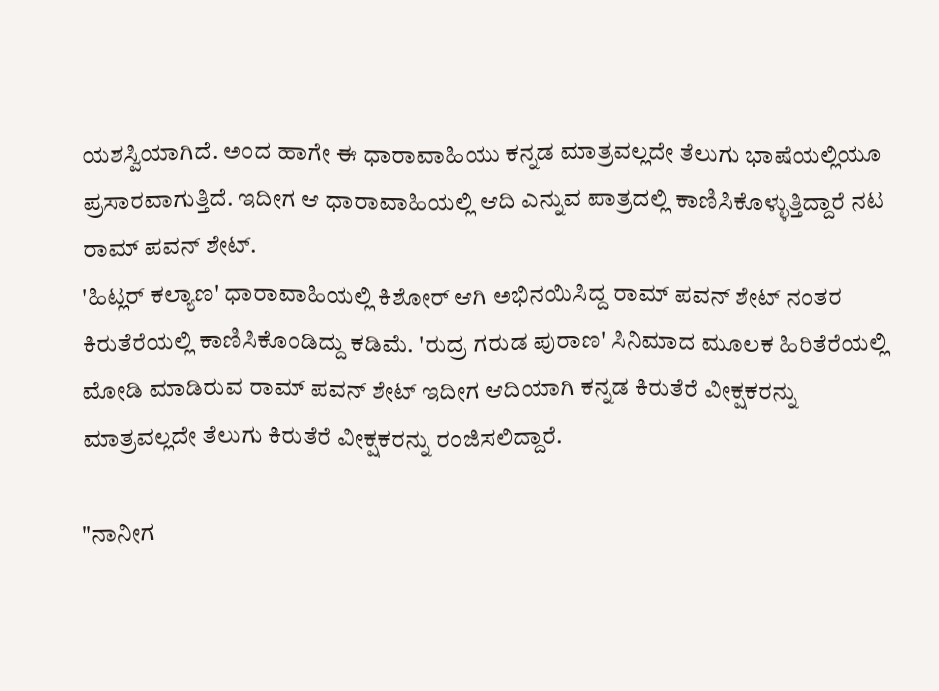ಯಶಸ್ವಿಯಾಗಿದೆ. ಅಂದ ಹಾಗೇ ಈ ಧಾರಾವಾಹಿಯು ಕನ್ನಡ ಮಾತ್ರವಲ್ಲದೇ ತೆಲುಗು ಭಾಷೆಯಲ್ಲಿಯೂ ಪ್ರಸಾರವಾಗುತ್ತಿದೆ. ಇದೀಗ ಆ ಧಾರಾವಾಹಿಯಲ್ಲಿ ಆದಿ ಎನ್ನುವ ಪಾತ್ರದಲ್ಲಿ ಕಾಣಿಸಿಕೊಳ್ಳುತ್ತಿದ್ದಾರೆ ನಟ ರಾಮ್ ಪವನ್ ಶೇಟ್.
'ಹಿಟ್ಲರ್ ಕಲ್ಯಾಣ' ಧಾರಾವಾಹಿಯಲ್ಲಿ ಕಿಶೋರ್ ಆಗಿ ಅಭಿನಯಿಸಿದ್ದ ರಾಮ್ ಪವನ್ ಶೇಟ್ ನಂತರ ಕಿರುತೆರೆಯಲ್ಲಿ ಕಾಣಿಸಿಕೊಂಡಿದ್ದು ಕಡಿಮೆ. 'ರುದ್ರ ಗರುಡ ಪುರಾಣ' ಸಿನಿಮಾದ ಮೂಲಕ ಹಿರಿತೆರೆಯಲ್ಲಿ ಮೋಡಿ ಮಾಡಿರುವ ರಾಮ್ ಪವನ್ ಶೇಟ್ ಇದೀಗ ಆದಿಯಾಗಿ ಕನ್ನಡ ಕಿರುತೆರೆ ವೀಕ್ಷಕರನ್ನು ಮಾತ್ರವಲ್ಲದೇ ತೆಲುಗು ಕಿರುತೆರೆ ವೀಕ್ಷಕರನ್ನು ರಂಜಿಸಲಿದ್ದಾರೆ.

"ನಾನೀಗ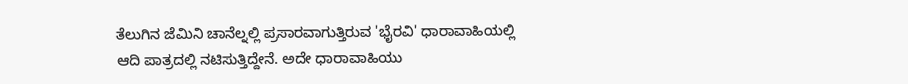ತೆಲುಗಿನ ಜೆಮಿನಿ ಚಾನೆಲ್ನಲ್ಲಿ ಪ್ರಸಾರವಾಗುತ್ತಿರುವ 'ಭೈರವಿ' ಧಾರಾವಾಹಿಯಲ್ಲಿ ಆದಿ ಪಾತ್ರದಲ್ಲಿ ನಟಿಸುತ್ತಿದ್ದೇನೆ. ಅದೇ ಧಾರಾವಾಹಿಯು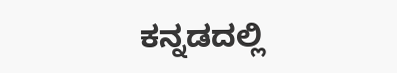ಕನ್ನಡದಲ್ಲಿ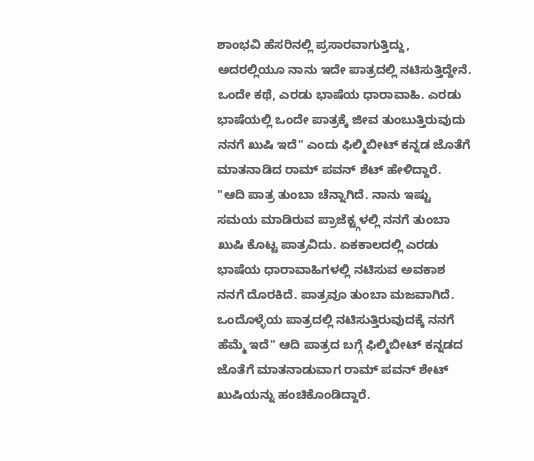ಶಾಂಭವಿ ಹೆಸರಿನಲ್ಲಿ ಪ್ರಸಾರವಾಗುತ್ತಿದ್ದು, ಅದರಲ್ಲಿಯೂ ನಾನು ಇದೇ ಪಾತ್ರದಲ್ಲಿ ನಟಿಸುತ್ತಿದ್ದೇನೆ. ಒಂದೇ ಕಥೆ, ಎರಡು ಭಾಷೆಯ ಧಾರಾವಾಹಿ. ಎರಡು ಭಾಷೆಯಲ್ಲಿ ಒಂದೇ ಪಾತ್ರಕ್ಕೆ ಜೀವ ತುಂಬುತ್ತಿರುವುದು ನನಗೆ ಖುಷಿ ಇದೆ" ಎಂದು ಫಿಲ್ಮಿಬೀಟ್ ಕನ್ನಡ ಜೊತೆಗೆ ಮಾತನಾಡಿದ ರಾಮ್ ಪವನ್ ಶೆಟ್ ಹೇಳಿದ್ದಾರೆ.
"ಆದಿ ಪಾತ್ರ ತುಂಬಾ ಚೆನ್ನಾಗಿದೆ. ನಾನು ಇಷ್ಟು ಸಮಯ ಮಾಡಿರುವ ಪ್ರಾಜೆಕ್ಟ್ಗಳಲ್ಲಿ ನನಗೆ ತುಂಬಾ ಖುಷಿ ಕೊಟ್ಟ ಪಾತ್ರವಿದು. ಏಕಕಾಲದಲ್ಲಿ ಎರಡು ಭಾಷೆಯ ಧಾರಾವಾಹಿಗಳಲ್ಲಿ ನಟಿಸುವ ಅವಕಾಶ ನನಗೆ ದೊರಕಿದೆ. ಪಾತ್ರವೂ ತುಂಬಾ ಮಜವಾಗಿದೆ. ಒಂದೊಳ್ಳೆಯ ಪಾತ್ರದಲ್ಲಿ ನಟಿಸುತ್ತಿರುವುದಕ್ಕೆ ನನಗೆ ಹೆಮ್ಮೆ ಇದೆ" ಆದಿ ಪಾತ್ರದ ಬಗ್ಗೆ ಫಿಲ್ಮಿಬೀಟ್ ಕನ್ನಡದ ಜೊತೆಗೆ ಮಾತನಾಡುವಾಗ ರಾಮ್ ಪವನ್ ಶೇಟ್ ಖುಷಿಯನ್ನು ಹಂಚಿಕೊಂಡಿದ್ದಾರೆ.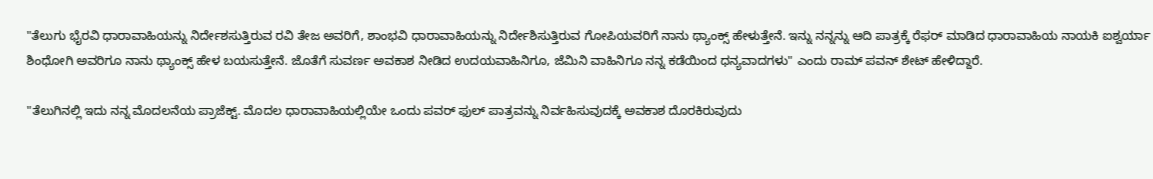"ತೆಲುಗು ಭೈರವಿ ಧಾರಾವಾಹಿಯನ್ನು ನಿರ್ದೇಶಸುತ್ತಿರುವ ರವಿ ತೇಜ ಅವರಿಗೆ, ಶಾಂಭವಿ ಧಾರಾವಾಹಿಯನ್ನು ನಿರ್ದೇಶಿಸುತ್ತಿರುವ ಗೋಪಿಯವರಿಗೆ ನಾನು ಥ್ಯಾಂಕ್ಸ್ ಹೇಳುತ್ತೇನೆ. ಇನ್ನು ನನ್ನನ್ನು ಆದಿ ಪಾತ್ರಕ್ಕೆ ರೆಫರ್ ಮಾಡಿದ ಧಾರಾವಾಹಿಯ ನಾಯಕಿ ಐಶ್ವರ್ಯಾ ಶಿಂಧೋಗಿ ಅವರಿಗೂ ನಾನು ಥ್ಯಾಂಕ್ಸ್ ಹೇಳ ಬಯಸುತ್ತೇನೆ. ಜೊತೆಗೆ ಸುವರ್ಣ ಅವಕಾಶ ನೀಡಿದ ಉದಯವಾಹಿನಿಗೂ, ಜೆಮಿನಿ ವಾಹಿನಿಗೂ ನನ್ನ ಕಡೆಯಿಂದ ಧನ್ಯವಾದಗಳು" ಎಂದು ರಾಮ್ ಪವನ್ ಶೇಟ್ ಹೇಳಿದ್ದಾರೆ.

"ತೆಲುಗಿನಲ್ಲಿ ಇದು ನನ್ನ ಮೊದಲನೆಯ ಪ್ರಾಜೆಕ್ಟ್. ಮೊದಲ ಧಾರಾವಾಹಿಯಲ್ಲಿಯೇ ಒಂದು ಪವರ್ ಫುಲ್ ಪಾತ್ರವನ್ನು ನಿರ್ವಹಿಸುವುದಕ್ಕೆ ಅವಕಾಶ ದೊರಕಿರುವುದು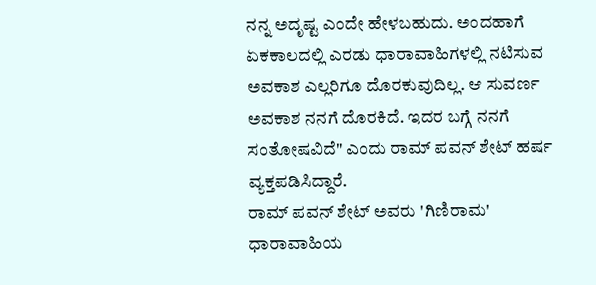ನನ್ನ ಅದೃಷ್ಟ ಎಂದೇ ಹೇಳಬಹುದು. ಅಂದಹಾಗೆ ಏಕಕಾಲದಲ್ಲಿ ಎರಡು ಧಾರಾವಾಹಿಗಳಲ್ಲಿ ನಟಿಸುವ ಅವಕಾಶ ಎಲ್ಲರಿಗೂ ದೊರಕುವುದಿಲ್ಲ. ಆ ಸುವರ್ಣ ಅವಕಾಶ ನನಗೆ ದೊರಕಿದೆ. ಇದರ ಬಗ್ಗೆ ನನಗೆ ಸಂತೋಷವಿದೆ" ಎಂದು ರಾಮ್ ಪವನ್ ಶೇಟ್ ಹರ್ಷ ವ್ಯಕ್ತಪಡಿಸಿದ್ದಾರೆ.
ರಾಮ್ ಪವನ್ ಶೇಟ್ ಅವರು 'ಗಿಣಿರಾಮ' ಧಾರಾವಾಹಿಯ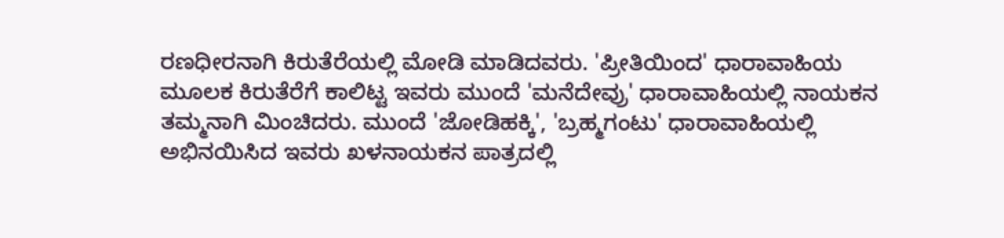ರಣಧೀರನಾಗಿ ಕಿರುತೆರೆಯಲ್ಲಿ ಮೋಡಿ ಮಾಡಿದವರು. 'ಪ್ರೀತಿಯಿಂದ' ಧಾರಾವಾಹಿಯ ಮೂಲಕ ಕಿರುತೆರೆಗೆ ಕಾಲಿಟ್ಟ ಇವರು ಮುಂದೆ 'ಮನೆದೇವ್ರು' ಧಾರಾವಾಹಿಯಲ್ಲಿ ನಾಯಕನ ತಮ್ಮನಾಗಿ ಮಿಂಚಿದರು. ಮುಂದೆ 'ಜೋಡಿಹಕ್ಕಿ', 'ಬ್ರಹ್ಮಗಂಟು' ಧಾರಾವಾಹಿಯಲ್ಲಿ ಅಭಿನಯಿಸಿದ ಇವರು ಖಳನಾಯಕನ ಪಾತ್ರದಲ್ಲಿ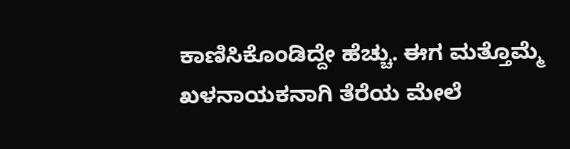ಕಾಣಿಸಿಕೊಂಡಿದ್ದೇ ಹೆಚ್ಚು. ಈಗ ಮತ್ತೊಮ್ಮೆ ಖಳನಾಯಕನಾಗಿ ತೆರೆಯ ಮೇಲೆ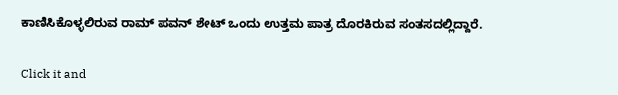ಕಾಣಿಸಿಕೊಳ್ಳಲಿರುವ ರಾಮ್ ಪವನ್ ಶೇಟ್ ಒಂದು ಉತ್ತಮ ಪಾತ್ರ ದೊರಕಿರುವ ಸಂತಸದಲ್ಲಿದ್ದಾರೆ.


Click it and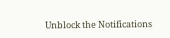Unblock the Notifications